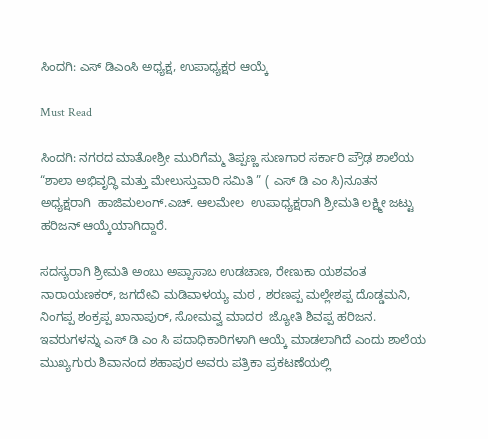ಸಿಂದಗಿ: ಎಸ್ ಡಿಎಂಸಿ ಅಧ್ಯಕ್ಷ, ಉಪಾಧ್ಯಕ್ಷರ ಆಯ್ಕೆ

Must Read

ಸಿಂದಗಿ: ನಗರದ ಮಾತೋಶ್ರೀ ಮುರಿಗೆಮ್ಮ ತಿಪ್ಪಣ್ಣ ಸುಣಗಾರ ಸರ್ಕಾರಿ ಪ್ರೌಢ ಶಾಲೆಯ “ಶಾಲಾ ಅಭಿವೃದ್ಧಿ ಮತ್ತು ಮೇಲುಸ್ತುವಾರಿ ಸಮಿತಿ ” ( ಎಸ್ ಡಿ ಎಂ ಸಿ)ನೂತನ ಅಧ್ಯಕ್ಷರಾಗಿ  ಹಾಜಿಮಲಂಗ್.ಎಚ್. ಆಲಮೇಲ  ಉಪಾಧ್ಯಕ್ಷರಾಗಿ ಶ್ರೀಮತಿ ಲಕ್ಷ್ಮೀ ಜಟ್ಟು ಹರಿಜನ್ ಆಯ್ಕೆಯಾಗಿದ್ದಾರೆ.

ಸದಸ್ಯರಾಗಿ ಶ್ರೀಮತಿ ಅಂಬು ಅಪ್ಪಾಸಾಬ ಉಡಚಾಣ, ರೇಣುಕಾ ಯಶವಂತ ನಾರಾಯಣಕರ್, ಜಗದೇವಿ ಮಡಿವಾಳಯ್ಯ ಮಠ , ಶರಣಪ್ಪ ಮಲ್ಲೇಶಪ್ಪ ದೊಡ್ಡಮನಿ, ನಿಂಗಪ್ಪ ಶಂಕ್ರಪ್ಪ ಖಾನಾಪುರ್, ಸೋಮವ್ವ ಮಾದರ  ಜ್ಯೋತಿ ಶಿವಪ್ಪ ಹರಿಜನ. ಇವರುಗಳನ್ನು ಎಸ್ ಡಿ ಎಂ ಸಿ ಪದಾಧಿಕಾರಿಗಳಾಗಿ ಆಯ್ಕೆ ಮಾಡಲಾಗಿದೆ ಎಂದು ಶಾಲೆಯ ಮುಖ್ಯಗುರು ಶಿವಾನಂದ ಶಹಾಪುರ ಅವರು ಪತ್ರಿಕಾ ಪ್ರಕಟಣೆಯಲ್ಲಿ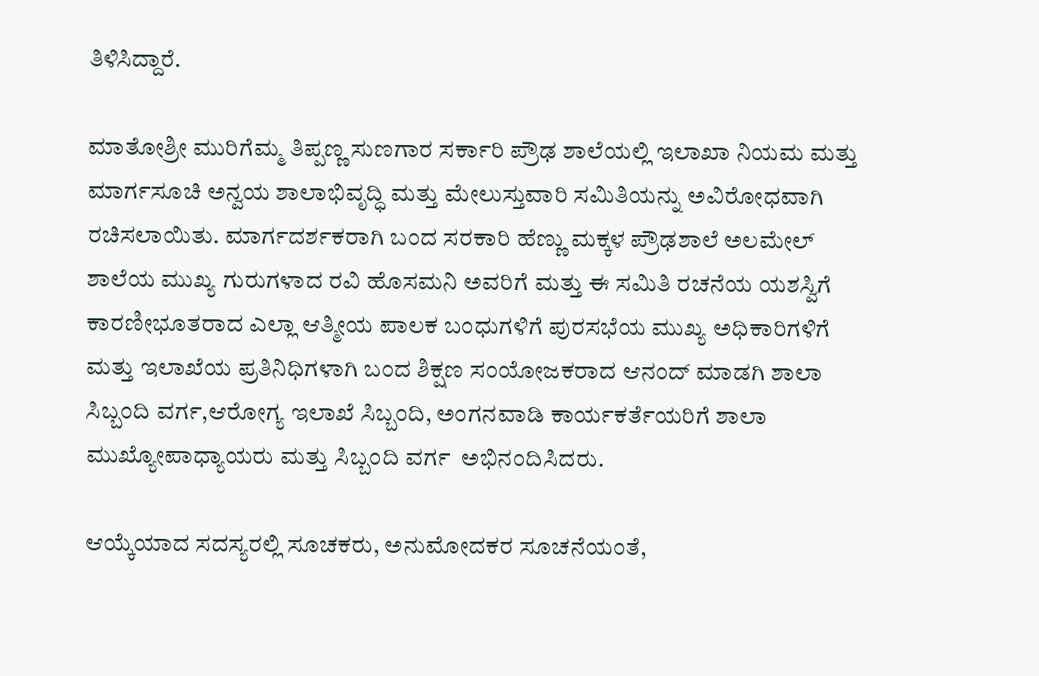ತಿಳಿಸಿದ್ದಾರೆ.

ಮಾತೋಶ್ರೀ ಮುರಿಗೆಮ್ಮ ತಿಪ್ಪಣ್ಣ ಸುಣಗಾರ ಸರ್ಕಾರಿ ಪ್ರೌಢ ಶಾಲೆಯಲ್ಲಿ ಇಲಾಖಾ ನಿಯಮ ಮತ್ತು ಮಾರ್ಗಸೂಚಿ ಅನ್ವಯ ಶಾಲಾಭಿವೃದ್ಧಿ ಮತ್ತು ಮೇಲುಸ್ತುವಾರಿ ಸಮಿತಿಯನ್ನು ಅವಿರೋಧವಾಗಿ ರಚಿಸಲಾಯಿತು. ಮಾರ್ಗದರ್ಶಕರಾಗಿ ಬಂದ ಸರಕಾರಿ ಹೆಣ್ಣು ಮಕ್ಕಳ ಪ್ರೌಢಶಾಲೆ ಅಲಮೇಲ್ ಶಾಲೆಯ ಮುಖ್ಯ ಗುರುಗಳಾದ ರವಿ ಹೊಸಮನಿ ಅವರಿಗೆ ಮತ್ತು ಈ ಸಮಿತಿ ರಚನೆಯ ಯಶಸ್ವಿಗೆ ಕಾರಣೀಭೂತರಾದ ಎಲ್ಲಾ ಆತ್ಮೀಯ ಪಾಲಕ ಬಂಧುಗಳಿಗೆ ಪುರಸಭೆಯ ಮುಖ್ಯ ಅಧಿಕಾರಿಗಳಿಗೆ ಮತ್ತು ಇಲಾಖೆಯ ಪ್ರತಿನಿಧಿಗಳಾಗಿ ಬಂದ ಶಿಕ್ಷಣ ಸಂಯೋಜಕರಾದ ಆನಂದ್ ಮಾಡಗಿ ಶಾಲಾ ಸಿಬ್ಬಂದಿ ವರ್ಗ,ಆರೋಗ್ಯ ಇಲಾಖೆ ಸಿಬ್ಬಂದಿ, ಅಂಗನವಾಡಿ ಕಾರ್ಯಕರ್ತೆಯರಿಗೆ ಶಾಲಾ ಮುಖ್ಯೋಪಾಧ್ಯಾಯರು ಮತ್ತು ಸಿಬ್ಬಂದಿ ವರ್ಗ  ಅಭಿನಂದಿಸಿದರು.

ಆಯ್ಕೆಯಾದ ಸದಸ್ಯರಲ್ಲಿ ಸೂಚಕರು, ಅನುಮೋದಕರ ಸೂಚನೆಯಂತೆ,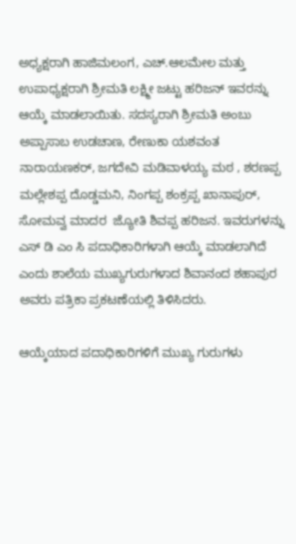ಅಧ್ಯಕ್ಷರಾಗಿ ಹಾಜಿಮಲಂಗ, ಎಚ್.ಆಲಮೇಲ ಮತ್ತು ಉಪಾಧ್ಯಕ್ಷರಾಗಿ ಶ್ರೀಮತಿ ಲಕ್ಷ್ಮೀ ಜಟ್ಟು ಹರಿಜನ್ ಇವರನ್ನು ಆಯ್ಕೆ ಮಾಡಲಾಯಿತು. ಸದಸ್ಯರಾಗಿ ಶ್ರೀಮತಿ ಅಂಬು ಅಪ್ಪಾಸಾಬ ಉಡಚಾಣ, ರೇಣುಕಾ ಯಶವಂತ ನಾರಾಯಣಕರ್, ಜಗದೇವಿ ಮಡಿವಾಳಯ್ಯ ಮಠ , ಶರಣಪ್ಪ ಮಲ್ಲೇಶಪ್ಪ ದೊಡ್ಡಮನಿ, ನಿಂಗಪ್ಪ ಶಂಕ್ರಪ್ಪ ಖಾನಾಪುರ್, ಸೋಮವ್ವ ಮಾದರ  ಜ್ಯೋತಿ ಶಿವಪ್ಪ ಹರಿಜನ. ಇವರುಗಳನ್ನು ಎಸ್ ಡಿ ಎಂ ಸಿ ಪದಾಧಿಕಾರಿಗಳಾಗಿ ಆಯ್ಕೆ ಮಾಡಲಾಗಿದೆ ಎಂದು ಶಾಲೆಯ ಮುಖ್ಯಗುರುಗಳಾದ ಶಿವಾನಂದ ಶಹಾಪುರ   ಅವರು ಪತ್ರಿಕಾ ಪ್ರಕಟಣೆಯಲ್ಲಿ ತಿಳಿಸಿದರು.

ಆಯ್ಕೆಯಾದ ಪದಾಧಿಕಾರಿಗಳಿಗೆ ಮುಖ್ಯ ಗುರುಗಳು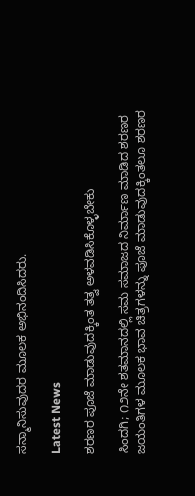ಸನ್ಮಾನಿಸುವುದರ ಮೂಲಕ ಅಭಿನಂದಿಸಿದರು.

Latest News

ಶರಣರ ಪೂಜೆ ಮಾಡುವುದಕ್ಕಿಂತ ತತ್ವ ಅಳವಡಿಸಿಕೊಳ್ಳಬೇಕು

ಸಿಂದಗಿ; ೧೨ನೇ ಶತಮಾನದಲ್ಲಿ ಸಮ ಸಮಾಜದ ನಿರ್ಮಾಣ ಮಾಡಿದ ಶರಣರ ಜಯಂತಿಗಳ ಮೂಲಕ ಭಾವ ಚಿತ್ರಗಳನ್ನು ಪೂಜೆ ಮಾಡುವುದಕ್ಕಿಂತಲೂ ಶರಣರ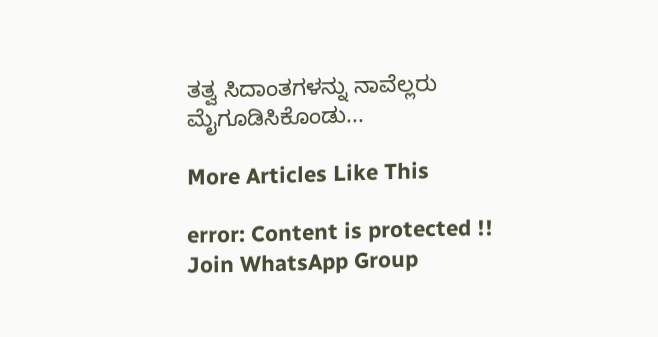ತತ್ವ ಸಿದಾಂತಗಳನ್ನು ನಾವೆಲ್ಲರು ಮೈಗೂಡಿಸಿಕೊಂಡು...

More Articles Like This

error: Content is protected !!
Join WhatsApp Group